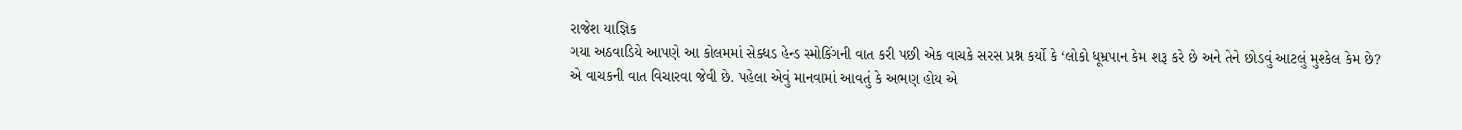રાજેશ યાજ્ઞિક
ગયા અઠવાડિયે આપણે આ કોલમમાં સેક્ધડ હેન્ડ સ્મોકિંગની વાત કરી પછી એક વાચકે સરસ પ્રશ્ન કર્યો કે ‘લોકો ધૂમ્રપાન કેમ શરૂ કરે છે અને તેને છોડવું આટલું મુશ્કેલ કેમ છે? એ વાચકની વાત વિચારવા જેવી છે. પહેલા એવું માનવામાં આવતું કે અભણ હોય એ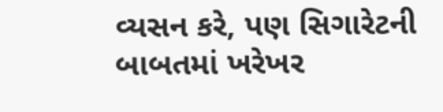વ્યસન કરે, પણ સિગારેટની બાબતમાં ખરેખર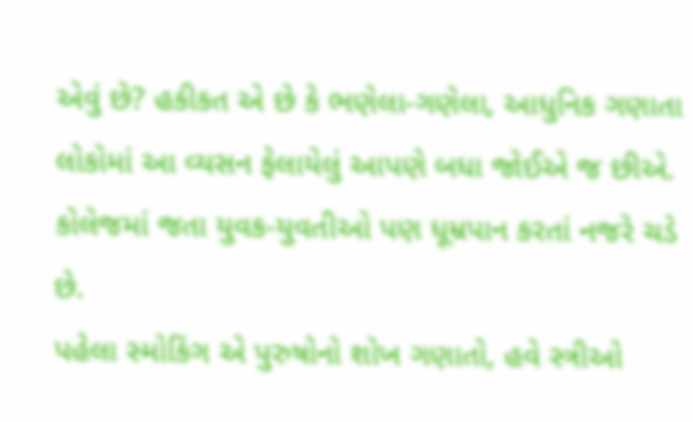એવું છે? હકીકત એ છે કે ભણેલા-ગણેલા, આધુનિક ગણાતા લોકોમાં આ વ્યસન ફેલાયેલું આપણે બધા જોઈએ જ છીએ. કોલેજમાં જતા યુવક-યુવતીઓ પણ ધૂમ્રપાન કરતાં નજરે ચડે છે.
પહેલા સ્મોકિંગ એ પુરુષોનો શોખ ગણાતો, હવે સ્ત્રીઓ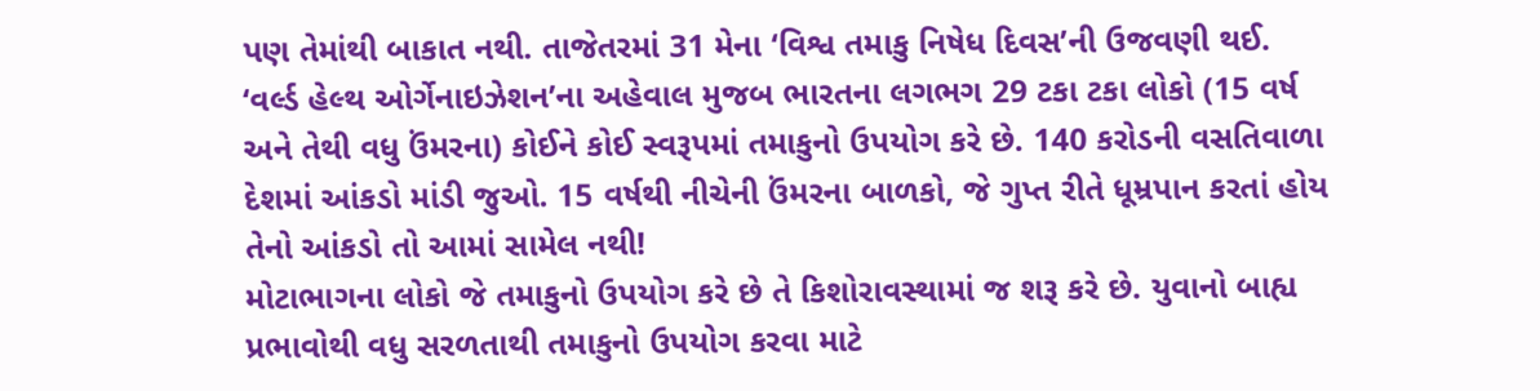પણ તેમાંથી બાકાત નથી. તાજેતરમાં 31 મેના ‘વિશ્વ તમાકુ નિષેધ દિવસ’ની ઉજવણી થઈ. ‘વર્લ્ડ હેલ્થ ઓર્ગેનાઇઝેશન’ના અહેવાલ મુજબ ભારતના લગભગ 29 ટકા ટકા લોકો (15 વર્ષ અને તેથી વધુ ઉંમરના) કોઈને કોઈ સ્વરૂપમાં તમાકુનો ઉપયોગ કરે છે. 140 કરોડની વસતિવાળા દેશમાં આંકડો માંડી જુઓ. 15 વર્ષથી નીચેની ઉંમરના બાળકો, જે ગુપ્ત રીતે ધૂમ્રપાન કરતાં હોય તેનો આંકડો તો આમાં સામેલ નથી!
મોટાભાગના લોકો જે તમાકુનો ઉપયોગ કરે છે તે કિશોરાવસ્થામાં જ શરૂ કરે છે. યુવાનો બાહ્ય પ્રભાવોથી વધુ સરળતાથી તમાકુનો ઉપયોગ કરવા માટે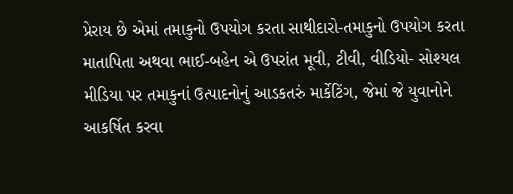પ્રેરાય છે એમાં તમાકુનો ઉપયોગ કરતા સાથીદારો-તમાકુનો ઉપયોગ કરતા માતાપિતા અથવા ભાઈ-બહેન એ ઉપરાંત મૂવી, ટીવી, વીડિયો- સોશ્યલ મીડિયા પર તમાકુનાં ઉત્પાદનોનું આડકતરું માર્કેટિંગ, જેમાં જે યુવાનોને આકર્ષિત કરવા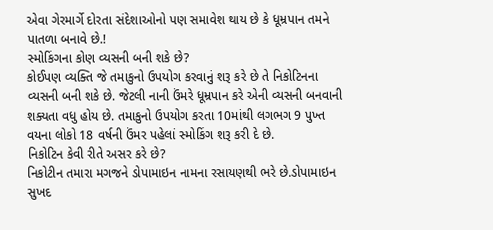એવા ગેરમાર્ગે દોરતા સંદેશાઓનો પણ સમાવેશ થાય છે કે ધૂમ્રપાન તમને પાતળા બનાવે છે.!
સ્મોકિંગના કોણ વ્યસની બની શકે છે?
કોઈપણ વ્યક્તિ જે તમાકુનો ઉપયોગ કરવાનું શરૂ કરે છે તે નિકોટિનના વ્યસની બની શકે છે. જેટલી નાની ઉંમરે ધૂમ્રપાન કરે એની વ્યસની બનવાની શક્યતા વધુ હોય છે. તમાકુનો ઉપયોગ કરતા 10માંથી લગભગ 9 પુખ્ત વયના લોકો 18 વર્ષની ઉંમર પહેલાં સ્મોકિંગ શરૂ કરી દે છે.
નિકોટિન કેવી રીતે અસર કરે છે?
નિકોટીન તમારા મગજને ડોપામાઇન નામના રસાયણથી ભરે છે.ડોપામાઇન સુખદ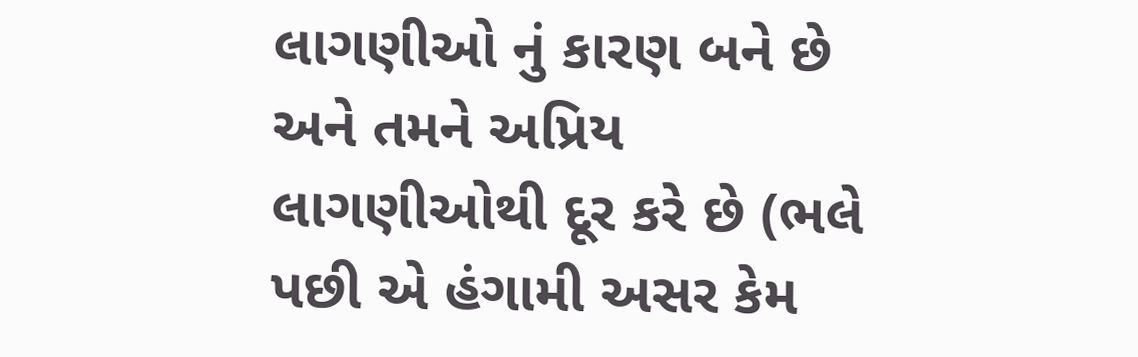લાગણીઓ નું કારણ બને છે અને તમને અપ્રિય લાગણીઓથી દૂર કરે છે (ભલે પછી એ હંગામી અસર કેમ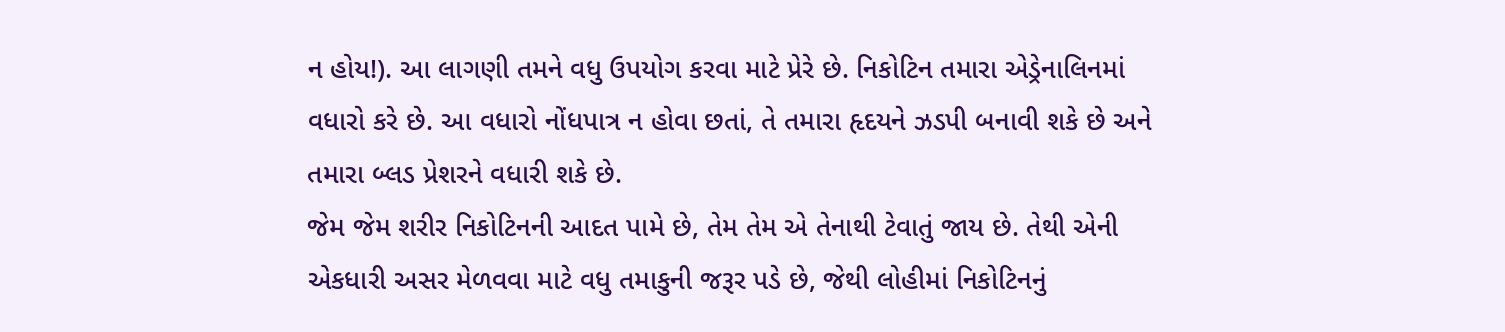ન હોય!). આ લાગણી તમને વધુ ઉપયોગ કરવા માટે પ્રેરે છે. નિકોટિન તમારા એડ્રેનાલિનમાં વધારો કરે છે. આ વધારો નોંધપાત્ર ન હોવા છતાં, તે તમારા હૃદયને ઝડપી બનાવી શકે છે અને તમારા બ્લડ પ્રેશરને વધારી શકે છે.
જેમ જેમ શરીર નિકોટિનની આદત પામે છે, તેમ તેમ એ તેનાથી ટેવાતું જાય છે. તેથી એની એકધારી અસર મેળવવા માટે વધુ તમાકુની જરૂર પડે છે, જેથી લોહીમાં નિકોટિનનું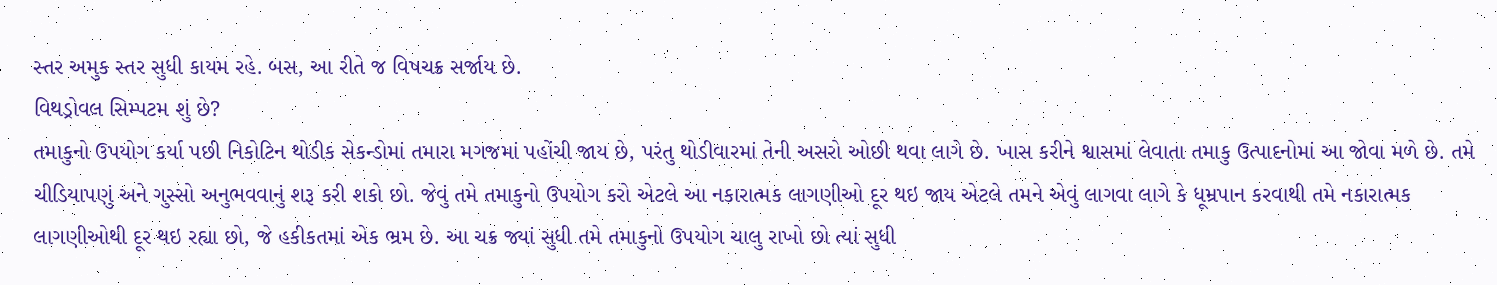સ્તર અમુક સ્તર સુધી કાયમ રહે. બસ, આ રીતે જ વિષચક્ર સર્જાય છે.
વિથડ્રોવલ સિમ્પટમ શું છે?
તમાકુનો ઉપયોગ કર્યા પછી નિકોટિન થોડીક સેકન્ડોમાં તમારા મગજમાં પહોંચી જાય છે, પરંતુ થોડીવારમાં તેની અસરો ઓછી થવા લાગે છે. ખાસ કરીને શ્વાસમાં લેવાતા તમાકુ ઉત્પાદનોમાં આ જોવા મળે છે. તમે ચીડિયાપણું અને ગુસ્સો અનુભવવાનું શરૂ કરી શકો છો. જેવું તમે તમાકુનો ઉપયોગ કરો એટલે આ નકારાત્મક લાગણીઓ દૂર થઇ જાય એટલે તમને એવું લાગવા લાગે કે ધૂમ્રપાન કરવાથી તમે નકારાત્મક લાગણીઓથી દૂર થઇ રહ્યા છો, જે હકીકતમાં એક ભ્રમ છે. આ ચક્ર જ્યાં સુધી તમે તમાકુનો ઉપયોગ ચાલુ રાખો છો ત્યાં સુધી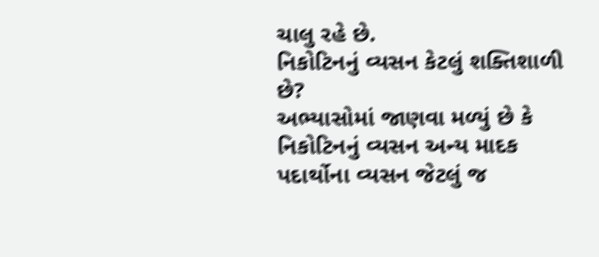ચાલુ રહે છે.
નિકોટિનનું વ્યસન કેટલું શક્તિશાળી છે?
અભ્યાસોમાં જાણવા મળ્યું છે કે નિકોટિનનું વ્યસન અન્ય માદક પદાર્થોના વ્યસન જેટલું જ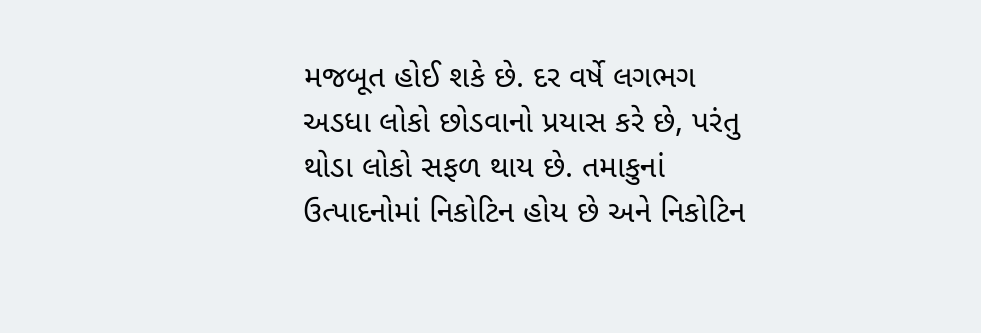મજબૂત હોઈ શકે છે. દર વર્ષે લગભગ અડધા લોકો છોડવાનો પ્રયાસ કરે છે, પરંતુ થોડા લોકો સફળ થાય છે. તમાકુનાં ઉત્પાદનોમાં નિકોટિન હોય છે અને નિકોટિન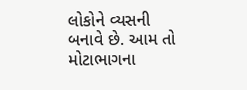લોકોને વ્યસની બનાવે છે. આમ તો મોટાભાગના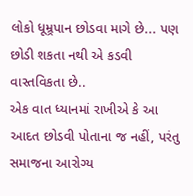લોકો ધૂમ્ર્રપાન છોડવા માગે છે... પણ છોડી શકતા નથી એ કડવી વાસ્તવિકતા છે..
એક વાત ધ્યાનમાં રાખીએ કે આ આદત છોડવી પોતાના જ નહીં, પરંતુ સમાજના આરોગ્ય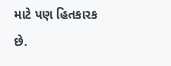માટે પણ હિતકારક છે.